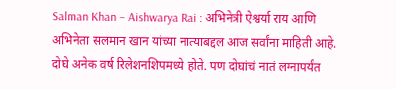Salman Khan – Aishwarya Rai : अभिनेत्री ऐश्वर्या राय आणि अभिनेता सलमान खान यांच्या नात्याबद्दल आज सर्वांना माहिती आहे. दोघे अनेक वर्ष रिलेशनशिपमध्ये होते. पण दोघांचं नातं लग्नापर्यंत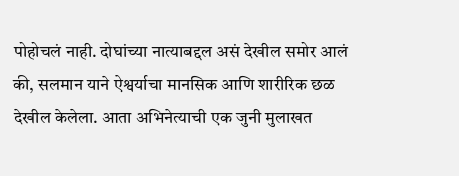पोहोचलं नाही. दोघांच्या नात्याबद्दल असं देखील समोर आलं की, सलमान याने ऐश्वर्याचा मानसिक आणि शारीरिक छळ देखील केलेला. आता अभिनेत्याची एक जुनी मुलाखत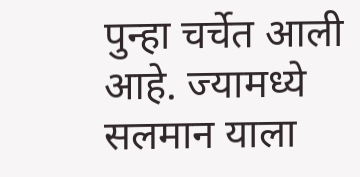पुन्हा चर्चेत आली आहे. ज्यामध्ये सलमान याला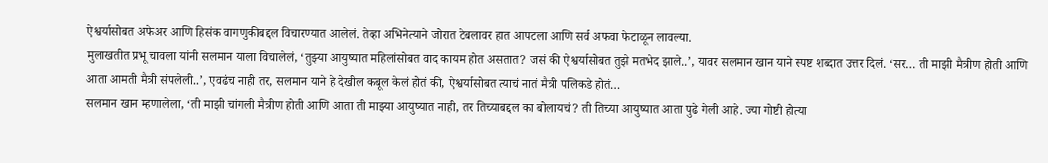ऐश्वर्यासोबत अफेअर आणि हिसंक वागणुकीबद्दल विचारण्यात आलेलं. तेव्हा अभिनेत्याने जोरात टेबलावर हात आपटला आणि सर्व अफवा फेटाळून लावल्या.
मुलाखतीत प्रभू चावला यांनी सलमान याला विचालेलं, ‘तुझ्या आयुष्यात महिलांसोबत वाद कायम होत असतात? जसं की ऐश्वर्यासोबत तुझे मतभेद झाले..’, यावर सलमान खान याने स्पष्ट शब्दात उत्तर दिलं. ‘सर… ती माझी मैत्रीण होती आणि आता आमती मैत्री संपलेली..’, एवढंच नाही तर, सलमान याने हे देखील कबूल केलं होतं की, ऐश्वर्यासोबत त्याचं नातं मैत्री पलिकडे होतं…
सलमान खान म्हणालेला, ‘ती माझी चांगली मैत्रीण होती आणि आता ती माझ्या आयुष्यात नाही, तर तिच्याबद्दल का बोलायचं? ती तिच्या आयुष्यात आता पुढे गेली आहे. ज्या गोष्टी होत्या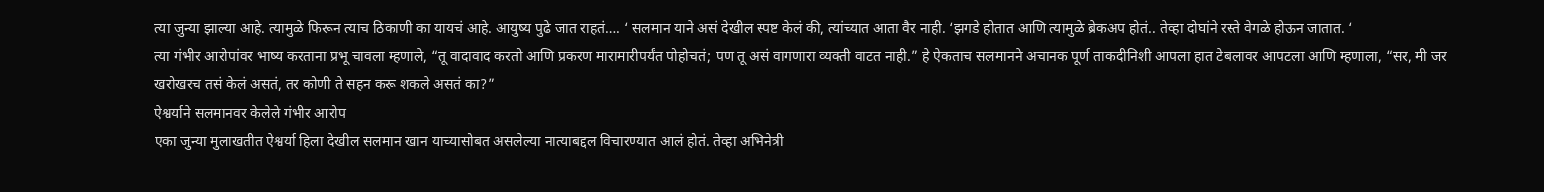त्या जुन्या झाल्या आहे. त्यामुळे फिरून त्याच ठिकाणी का यायचं आहे. आयुष्य पुढे जात राहतं…. ‘ सलमान याने असं देखील स्पष्ट केलं की, त्यांच्यात आता वैर नाही. ‘झगडे होतात आणि त्यामुळे ब्रेकअप होतं.. तेव्हा दोघांने रस्ते वेगळे होऊन जातात. ‘
त्या गंभीर आरोपांवर भाष्य करताना प्रभू चावला म्हणाले, “तू वादावाद करतो आणि प्रकरण मारामारीपर्यंत पोहोचतं; पण तू असं वागणारा व्यक्ती वाटत नाही.” हे ऐकताच सलमानने अचानक पूर्ण ताकदीनिशी आपला हात टेबलावर आपटला आणि म्हणाला, “सर, मी जर खरोखरच तसं केलं असतं, तर कोणी ते सहन करू शकले असतं का?”
ऐश्वर्याने सलमानवर केलेले गंभीर आरोप
एका जुन्या मुलाखतीत ऐश्वर्या हिला देखील सलमान खान याच्यासोबत असलेल्या नात्याबद्दल विचारण्यात आलं होतं. तेव्हा अभिनेत्री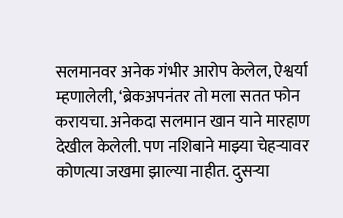सलमानवर अनेक गंभीर आरोप केलेल, ऐश्वर्या म्हणालेली, ‘ब्रेकअपनंतर तो मला सतत फोन करायचा. अनेकदा सलमान खान याने मारहाण देखील केलेली. पण नशिबाने माझ्या चेहऱ्यावर कोणत्या जखमा झाल्या नाहीत. दुसऱ्या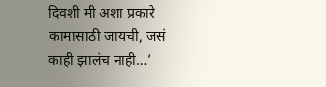दिवशी मी अशा प्रकारे कामासाठी जायची, जसं काही झालंच नाही…’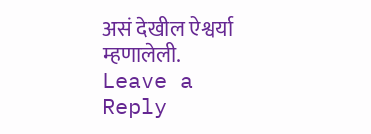असं देखील ऐश्वर्या म्हणालेली.
Leave a Reply